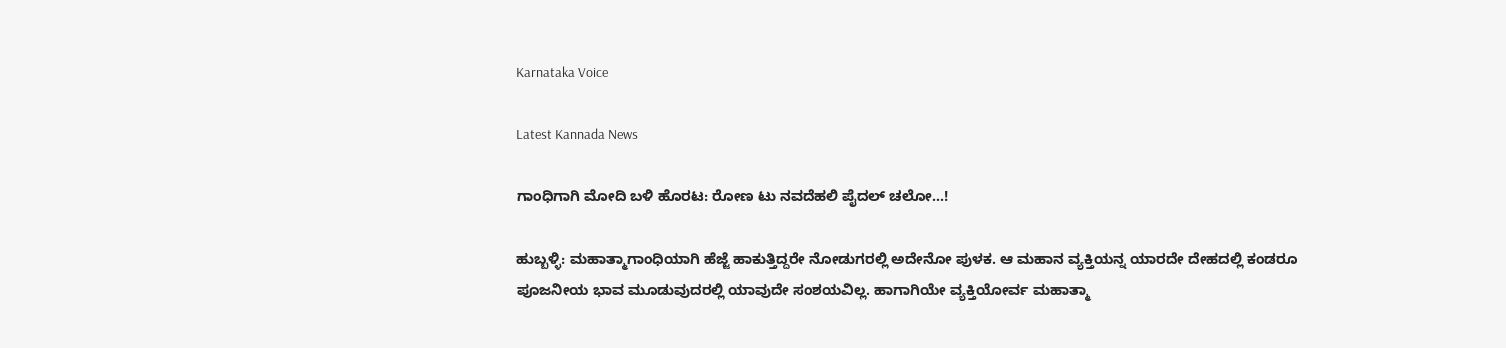Karnataka Voice

Latest Kannada News

ಗಾಂಧಿಗಾಗಿ ಮೋದಿ ಬಳಿ ಹೊರಟ: ರೋಣ ಟು ನವದೆಹಲಿ ಪೈದಲ್ ಚಲೋ…!

ಹುಬ್ಬಳ್ಳಿ: ಮಹಾತ್ಮಾಗಾಂಧಿಯಾಗಿ ಹೆಜ್ಜೆ ಹಾಕುತ್ತಿದ್ದರೇ ನೋಡುಗರಲ್ಲಿ ಅದೇನೋ ಪುಳಕ. ಆ ಮಹಾನ ವ್ಯಕ್ತಿಯನ್ನ ಯಾರದೇ ದೇಹದಲ್ಲಿ ಕಂಡರೂ ಪೂಜನೀಯ ಭಾವ ಮೂಡುವುದರಲ್ಲಿ ಯಾವುದೇ ಸಂಶಯವಿಲ್ಲ. ಹಾಗಾಗಿಯೇ ವ್ಯಕ್ತಿಯೋರ್ವ ಮಹಾತ್ಮಾ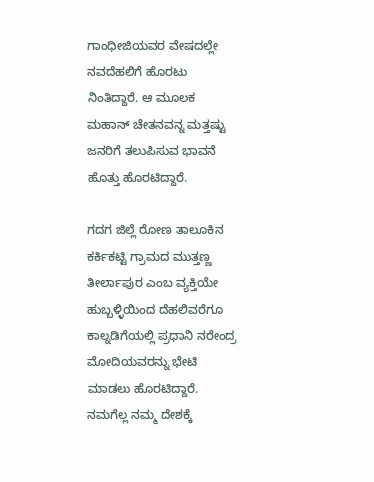ಗಾಂಧೀಜಿಯವರ ವೇಷದಲ್ಲೇ ನವದೆಹಲಿಗೆ ಹೊರಟು ನಿಂತಿದ್ದಾರೆ. ಆ ಮೂಲಕ ಮಹಾನ್ ಚೇತನವನ್ನ ಮತ್ತಷ್ಟು ಜನರಿಗೆ ತಲುಪಿಸುವ ಭಾವನೆ ಹೊತ್ತು ಹೊರಟಿದ್ದಾರೆ.

ಗದಗ ಜಿಲ್ಲೆ ರೋಣ ತಾಲೂಕಿನ ಕರ್ಕಿಕಟ್ಟಿ ಗ್ರಾಮದ ಮುತ್ತಣ್ಣ ತೀರ್ಲಾಪುರ ಎಂಬ ವ್ಯಕ್ತಿಯೇ ಹುಬ್ಬಳ್ಳಿಯಿಂದ ದೆಹಲಿವರೆಗೂ ಕಾಲ್ನಡಿಗೆಯಲ್ಲಿ ಪ್ರಧಾನಿ ನರೇಂದ್ರ ಮೋದಿಯವರನ್ನು ಭೇಟಿ ಮಾಡಲು ಹೊರಟಿದ್ದಾರೆ. ನಮಗೆಲ್ಲ ನಮ್ಮ ದೇಶಕ್ಕೆ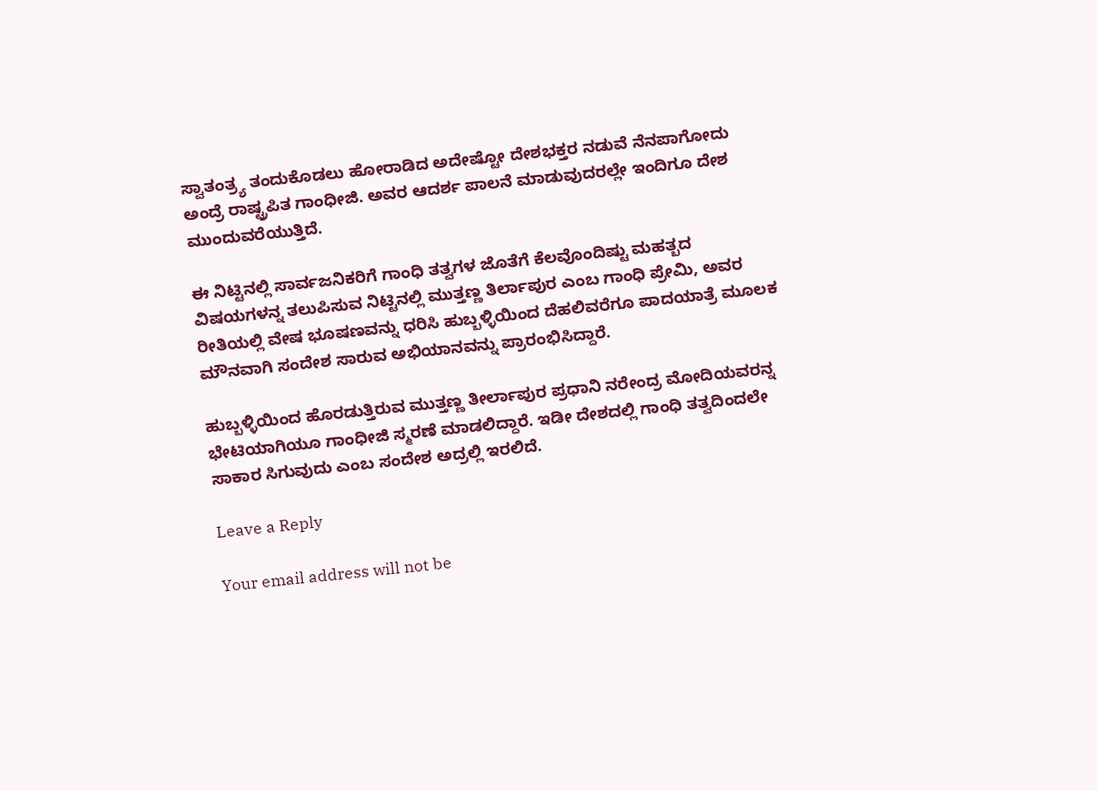ಸ್ವಾತಂತ್ರ್ಯ ತಂದುಕೊಡಲು ಹೋರಾಡಿದ ಅದೇಷ್ಟೋ ದೇಶಭಕ್ತರ ನಡುವೆ ನೆನಪಾಗೋದು ಅಂದ್ರೆ ರಾಷ್ಟ್ರಪಿತ ಗಾಂಧೀಜಿ. ಅವರ ಆದರ್ಶ ಪಾಲನೆ ಮಾಡುವುದರಲ್ಲೇ ಇಂದಿಗೂ ದೇಶ ಮುಂದುವರೆಯುತ್ತಿದೆ.

ಈ ನಿಟ್ಟಿನಲ್ಲಿ ಸಾರ್ವಜನಿಕರಿಗೆ ಗಾಂಧಿ ತತ್ವಗಳ ಜೊತೆಗೆ ಕೆಲವೊಂದಿಷ್ಟು ಮಹತ್ಬದ ವಿಷಯಗಳನ್ನ ತಲುಪಿಸುವ ನಿಟ್ಟಿನಲ್ಲಿ ಮುತ್ತಣ್ಣ ತಿರ್ಲಾಪುರ ಎಂಬ ಗಾಂಧಿ ಪ್ರೇಮಿ, ಅವರ ರೀತಿಯಲ್ಲಿ ವೇಷ ಭೂಷಣವನ್ನು ಧರಿಸಿ ಹುಬ್ಬಳ್ಳಿಯಿಂದ ದೆಹಲಿವರೆಗೂ ಪಾದಯಾತ್ರೆ ಮೂಲಕ ಮೌನವಾಗಿ ಸಂದೇಶ ಸಾರುವ ಅಭಿಯಾನವನ್ನು ಪ್ರಾರಂಭಿಸಿದ್ದಾರೆ.

ಹುಬ್ಬಳ್ಳಿಯಿಂದ ಹೊರಡುತ್ತಿರುವ ಮುತ್ತಣ್ಣ ತೀರ್ಲಾಪುರ ಪ್ರಧಾನಿ ನರೇಂದ್ರ ಮೋದಿಯವರನ್ನ ಭೇಟಿಯಾಗಿಯೂ ಗಾಂಧೀಜಿ ಸ್ಮರಣೆ ಮಾಡಲಿದ್ದಾರೆ. ಇಡೀ ದೇಶದಲ್ಲಿ ಗಾಂಧಿ ತತ್ವದಿಂದಲೇ ಸಾಕಾರ ಸಿಗುವುದು ಎಂಬ ಸಂದೇಶ ಅದ್ರಲ್ಲಿ ಇರಲಿದೆ.

Leave a Reply

Your email address will not be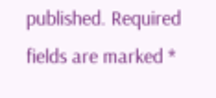published. Required fields are marked *